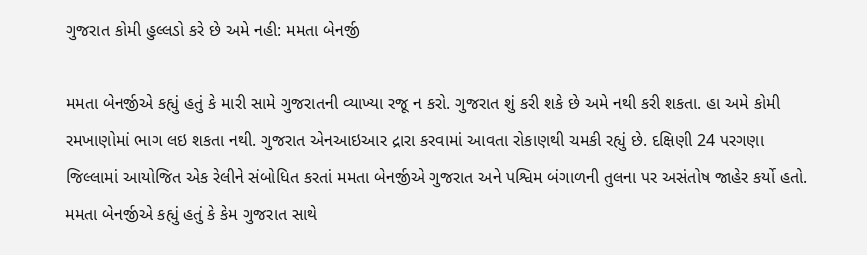ગુજરાત કોમી હુલ્લડો કરે છે અમે નહી: મમતા બેનર્જી

મમતા બેનર્જીએ કહ્યું હતું કે મારી સામે ગુજરાતની વ્યાખ્યા રજૂ ન કરો. ગુજરાત શું કરી શકે છે અમે નથી કરી શકતા. હા અમે કોમી રમખાણોમાં ભાગ લઇ શકતા નથી. ગુજરાત એનઆઇઆર દ્રારા કરવામાં આવતા રોકાણથી ચમકી રહ્યું છે. દક્ષિણી 24 પરગણા જિલ્લામાં આયોજિત એક રેલીને સંબોધિત કરતાં મમતા બેનર્જીએ ગુજરાત અને પશ્વિમ બંગાળની તુલના પર અસંતોષ જાહેર કર્યો હતો.
મમતા બેનર્જીએ કહ્યું હતું કે કેમ ગુજરાત સાથે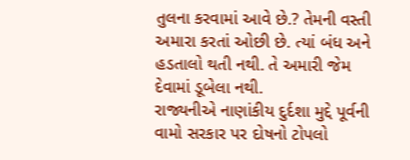તુલના કરવામાં આવે છે.? તેમની વસ્તી અમારા કરતાં ઓછી છે. ત્યાં બંધ અને હડતાલો થતી નથી. તે અમારી જેમ દેવામાં ડૂબેલા નથી.
રાજ્યનીએ નાણાંકીય દુર્દશા મુદ્દે પૂર્વની વામો સરકાર પર દોષનો ટોપલો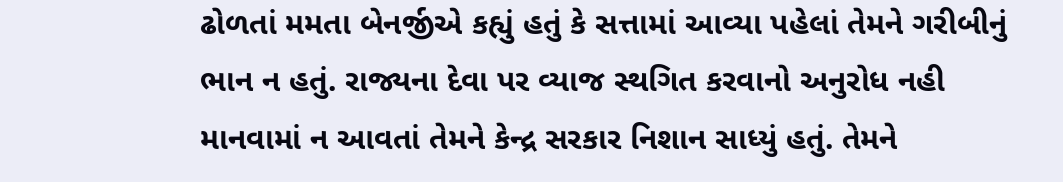ઢોળતાં મમતા બેનર્જીએ કહ્યું હતું કે સત્તામાં આવ્યા પહેલાં તેમને ગરીબીનું ભાન ન હતું. રાજ્યના દેવા પર વ્યાજ સ્થગિત કરવાનો અનુરોધ નહી માનવામાં ન આવતાં તેમને કેન્દ્ર સરકાર નિશાન સાધ્યું હતું. તેમને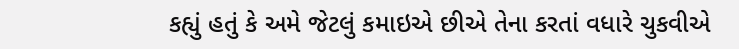કહ્યું હતું કે અમે જેટલું કમાઇએ છીએ તેના કરતાં વધારે ચુકવીએ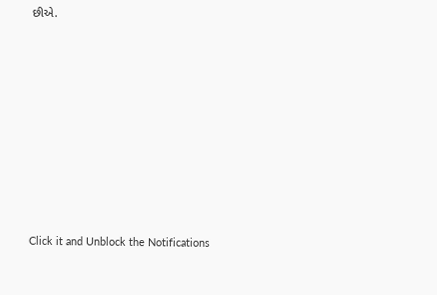છીએ.












Click it and Unblock the Notifications